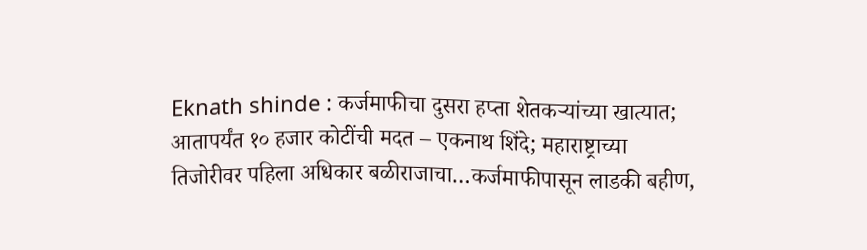Eknath shinde : कर्जमाफीचा दुसरा हप्ता शेतकऱ्यांच्या खात्यात; आतापर्यंत १० हजार कोटींची मदत – एकनाथ शिंदे; महाराष्ट्राच्या तिजोरीवर पहिला अधिकार बळीराजाचा…कर्जमाफीपासून लाडकी बहीण,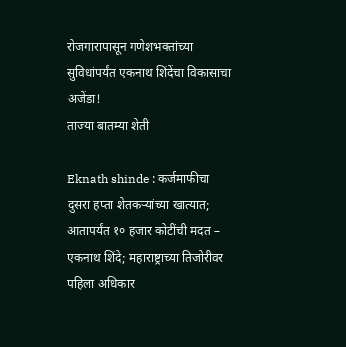रोजगारापासून गणेशभक्तांच्या सुविधांपर्यंत एकनाथ शिंदेंचा विकासाचा अजेंडा!
ताज्या बातम्या शेती

Eknath shinde : कर्जमाफीचा दुसरा हप्ता शेतकऱ्यांच्या खात्यात; आतापर्यंत १० हजार कोटींची मदत – एकनाथ शिंदे; महाराष्ट्राच्या तिजोरीवर पहिला अधिकार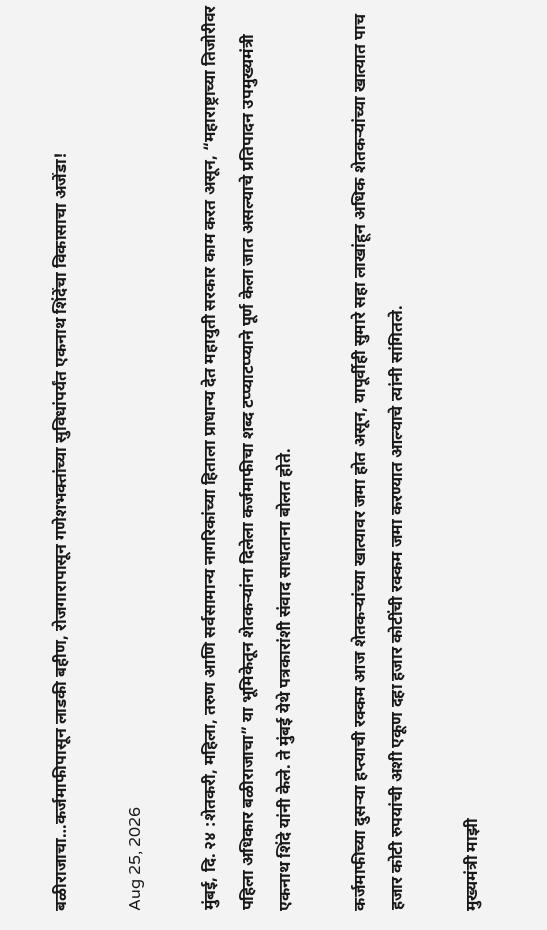बळीराजाचा…कर्जमाफीपासून लाडकी बहीण, रोजगारापासून गणेशभक्तांच्या सुविधांपर्यंत एकनाथ शिंदेंचा विकासाचा अजेंडा!

Aug 25, 2026

मुंबई, दि. २४ :शेतकरी, महिला, तरुण आणि सर्वसामान्य नागरिकांच्या हिताला प्राधान्य देत महायुती सरकार काम करत असून, “महाराष्ट्राच्या तिजोरीवर पहिला अधिकार बळीराजाचा” या भूमिकेतून शेतकऱ्यांना दिलेला कर्जमाफीचा शब्द टप्प्याटप्प्याने पूर्ण केला जात असल्याचे प्रतिपादन उपमुख्यमंत्री एकनाथ शिंदे यांनी केले. ते मुंबई येथे पत्रकारांशी संवाद साधताना बोलत होते.

कर्जमाफीच्या दुसऱ्या हप्त्याची रक्कम आज शेतकऱ्यांच्या खात्यावर जमा होत असून, यापूर्वीही सुमारे सहा लाखांहून अधिक शेतकऱ्यांच्या खात्यात पाच हजार कोटी रुपयांची अशी एकूण दहा हजार कोटींची रक्कम जमा करण्यात आल्याचे त्यांनी सांगितले.

मुख्यमंत्री माझी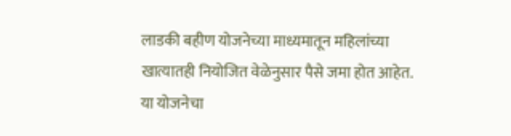लाडकी बहीण योजनेच्या माध्यमातून महिलांच्या खात्यातही नियोजित वेळेनुसार पैसे जमा होत आहेत. या योजनेचा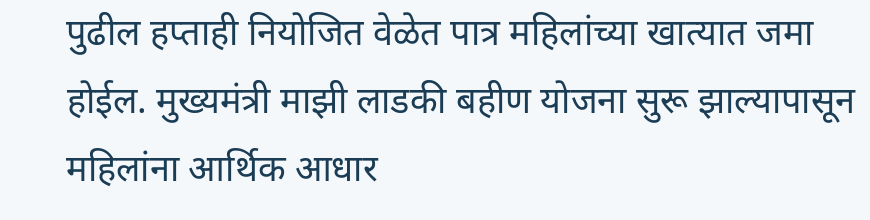पुढील हप्ताही नियोजित वेळेत पात्र महिलांच्या खात्यात जमा होईल. मुख्यमंत्री माझी लाडकी बहीण योजना सुरू झाल्यापासून महिलांना आर्थिक आधार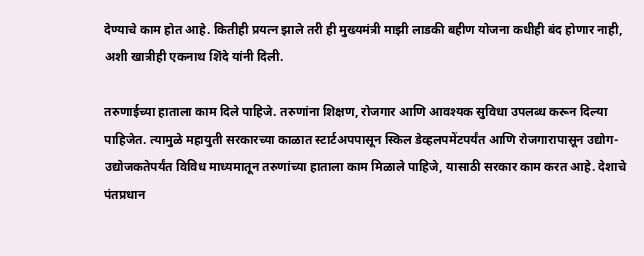देण्याचे काम होत आहे. कितीही प्रयत्न झाले तरी ही मुख्यमंत्री माझी लाडकी बहीण योजना कधीही बंद होणार नाही, अशी खात्रीही एकनाथ शिंदे यांनी दिली.

तरुणाईच्या हाताला काम दिले पाहिजे. तरुणांना शिक्षण, रोजगार आणि आवश्यक सुविधा उपलब्ध करून दिल्या पाहिजेत. त्यामुळे महायुती सरकारच्या काळात स्टार्टअपपासून स्किल डेव्हलपमेंटपर्यंत आणि रोजगारापासून उद्योग-उद्योजकतेपर्यंत विविध माध्यमातून तरुणांच्या हाताला काम मिळाले पाहिजे, यासाठी सरकार काम करत आहे. देशाचे पंतप्रधान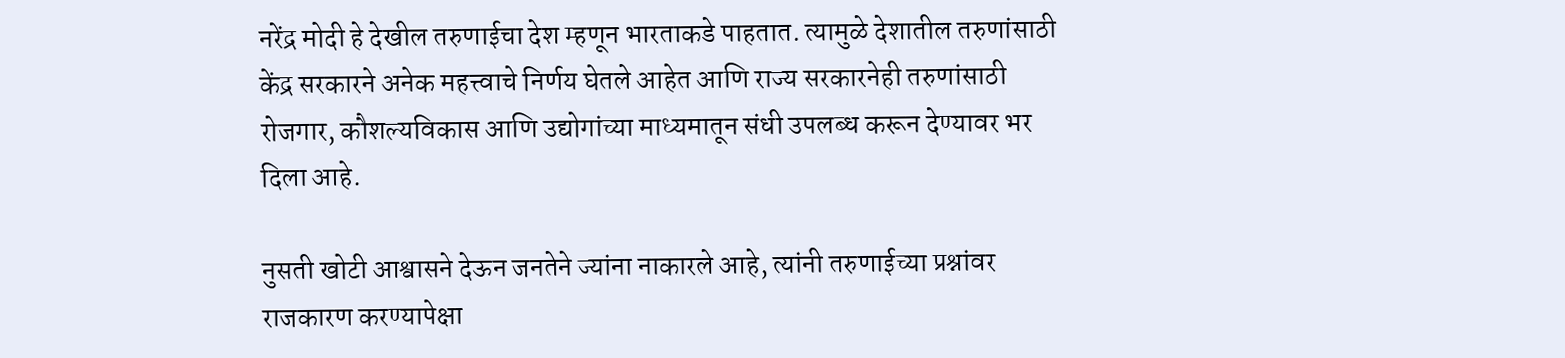नरेंद्र मोदी हे देखील तरुणाईचा देश म्हणून भारताकडे पाहतात. त्यामुळे देशातील तरुणांसाठी केंद्र सरकारने अनेक महत्त्वाचे निर्णय घेतले आहेत आणि राज्य सरकारनेही तरुणांसाठी रोजगार, कौशल्यविकास आणि उद्योगांच्या माध्यमातून संधी उपलब्ध करून देण्यावर भर दिला आहे.

नुसती खोटी आश्वासने देऊन जनतेने ज्यांना नाकारले आहे, त्यांनी तरुणाईच्या प्रश्नांवर राजकारण करण्यापेक्षा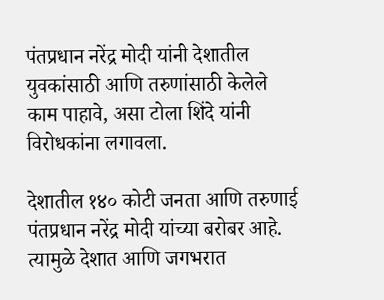पंतप्रधान नरेंद्र मोदी यांनी देशातील युवकांसाठी आणि तरुणांसाठी केलेले काम पाहावे, असा टोला शिंदे यांनी विरोधकांना लगावला.

देशातील १४० कोटी जनता आणि तरुणाई पंतप्रधान नरेंद्र मोदी यांच्या बरोबर आहे. त्यामुळे देशात आणि जगभरात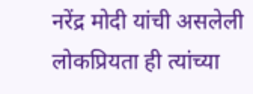नरेंद्र मोदी यांची असलेली लोकप्रियता ही त्यांच्या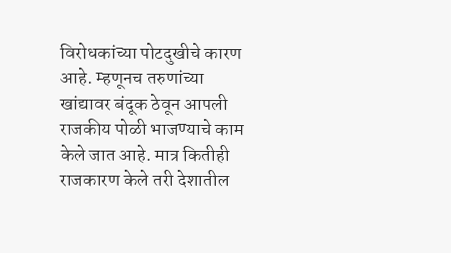विरोधकांच्या पोटदुखीचे कारण आहे. म्हणूनच तरुणांच्या खांद्यावर बंदूक ठेवून आपली राजकीय पोळी भाजण्याचे काम केले जात आहे. मात्र कितीही राजकारण केले तरी देशातील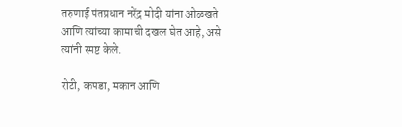तरुणाई पंतप्रधान नरेंद्र मोदी यांना ओळखते आणि त्यांच्या कामाची दखल घेत आहे, असे त्यांनी स्पष्ट केले.

रोटी, कपडा, मकान आणि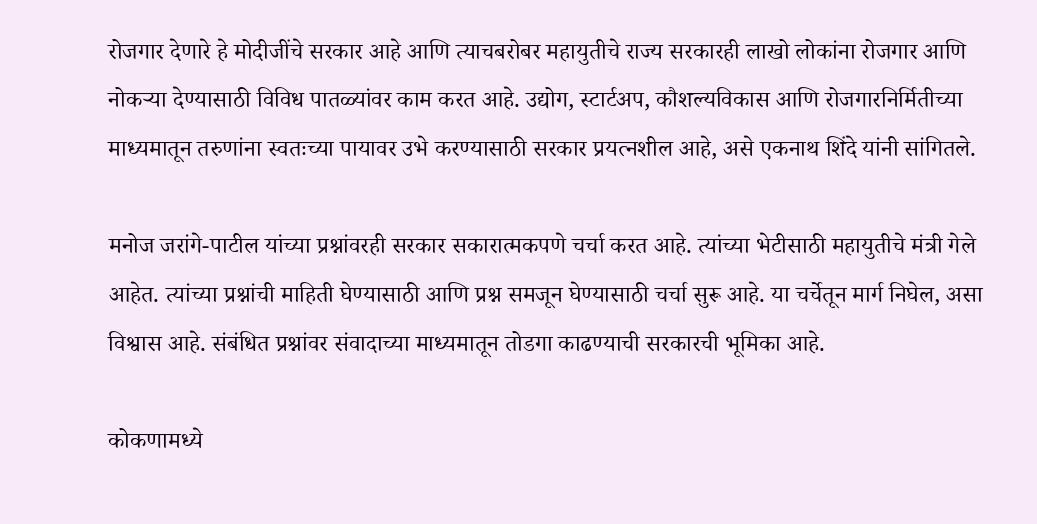रोजगार देणारे हे मोदीजींचे सरकार आहे आणि त्याचबरोबर महायुतीचे राज्य सरकारही लाखो लोकांना रोजगार आणि नोकऱ्या देण्यासाठी विविध पातळ्यांवर काम करत आहे. उद्योग, स्टार्टअप, कौशल्यविकास आणि रोजगारनिर्मितीच्या माध्यमातून तरुणांना स्वतःच्या पायावर उभे करण्यासाठी सरकार प्रयत्नशील आहे, असे एकनाथ शिंदे यांनी सांगितले.

मनोज जरांगे-पाटील यांच्या प्रश्नांवरही सरकार सकारात्मकपणे चर्चा करत आहे. त्यांच्या भेटीसाठी महायुतीचे मंत्री गेले आहेत. त्यांच्या प्रश्नांची माहिती घेण्यासाठी आणि प्रश्न समजून घेण्यासाठी चर्चा सुरू आहे. या चर्चेतून मार्ग निघेल, असा विश्वास आहे. संबंधित प्रश्नांवर संवादाच्या माध्यमातून तोडगा काढण्याची सरकारची भूमिका आहे.

कोकणामध्ये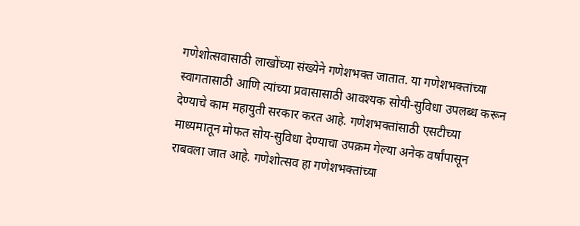गणेशोत्सवासाठी लाखोंच्या संख्येने गणेशभक्त जातात. या गणेशभक्तांच्या स्वागतासाठी आणि त्यांच्या प्रवासासाठी आवश्यक सोयी-सुविधा उपलब्ध करून देण्याचे काम महायुती सरकार करत आहे. गणेशभक्तांसाठी एसटीच्या माध्यमातून मोफत सोय-सुविधा देण्याचा उपक्रम गेल्या अनेक वर्षांपासून राबवला जात आहे. गणेशोत्सव हा गणेशभक्तांच्या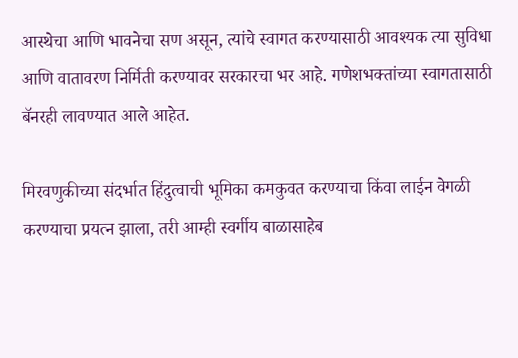आस्थेचा आणि भावनेचा सण असून, त्यांचे स्वागत करण्यासाठी आवश्यक त्या सुविधा आणि वातावरण निर्मिती करण्यावर सरकारचा भर आहे. गणेशभक्तांच्या स्वागतासाठी बॅनरही लावण्यात आले आहेत.

मिरवणुकीच्या संदर्भात हिंदुत्वाची भूमिका कमकुवत करण्याचा किंवा लाईन वेगळी करण्याचा प्रयत्न झाला, तरी आम्ही स्वर्गीय बाळासाहेब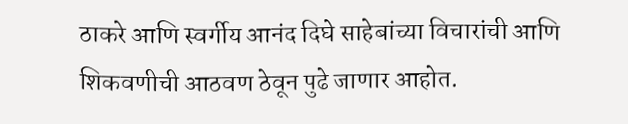ठाकरे आणि स्वर्गीय आनंद दिघे साहेबांच्या विचारांची आणि शिकवणीची आठवण ठेवून पुढे जाणार आहोत.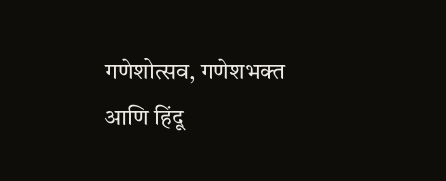गणेशोत्सव, गणेशभक्त आणि हिंदू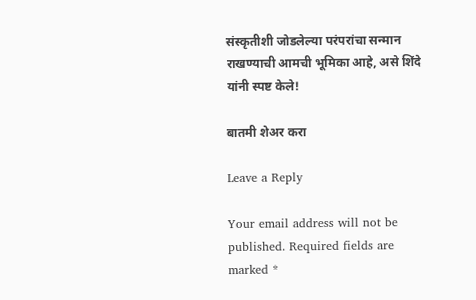संस्कृतीशी जोडलेल्या परंपरांचा सन्मान राखण्याची आमची भूमिका आहे, असे शिंदे यांनी स्पष्ट केले!

बातमी शेअर करा

Leave a Reply

Your email address will not be published. Required fields are marked *